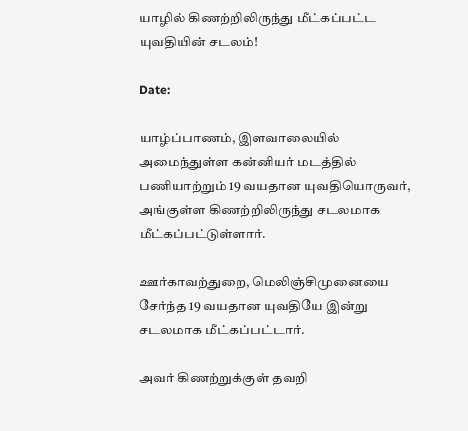யாழில் கிணற்றிலிருந்து மீட்கப்பட்ட யுவதியின் சடலம்!

Date:

யாழ்ப்பாணம், இளவாலையில் அமைந்துள்ள கன்னியர் மடத்தில் பணியாற்றும் 19 வயதான யுவதியொருவர், அங்குள்ள கிணற்றிலிருந்து சடலமாக மீட்கப்பட்டுள்ளார்.

ஊர்காவற்துறை, மெலிஞ்சிமுனையை சேர்ந்த 19 வயதான யுவதியே இன்று சடலமாக மீட்கப்பட்டார்.

அவர் கிணற்றுக்குள் தவறி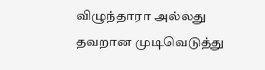விழுந்தாரா அல்லது தவறான முடிவெடுத்து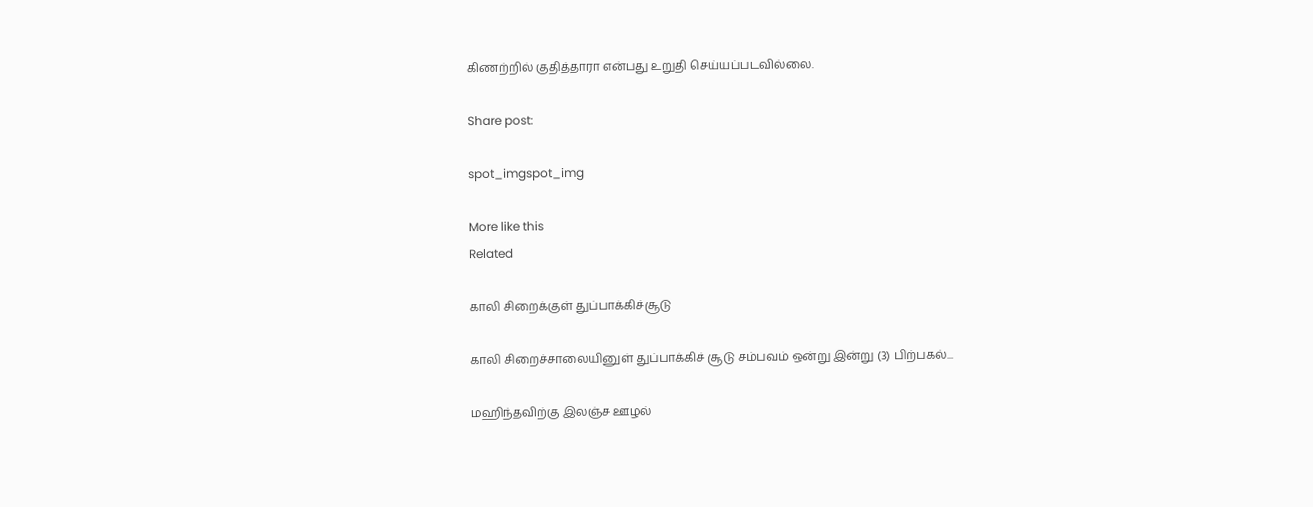கிணற்றில் குதித்தாரா என்பது உறுதி செய்யப்படவில்லை.

Share post:

spot_imgspot_img

More like this
Related

காலி சிறைக்குள் துப்பாக்கிச்சூடு

காலி சிறைச்சாலையினுள் துப்பாக்கிச் சூடு சம்பவம் ஒன்று இன்று (3) பிற்பகல்...

மஹிந்தவிற்கு இலஞ்ச ஊழல்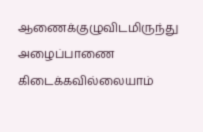ஆணைக்குழுவிடமிருந்து அழைப்பாணை கிடைக்கவில்லையாம்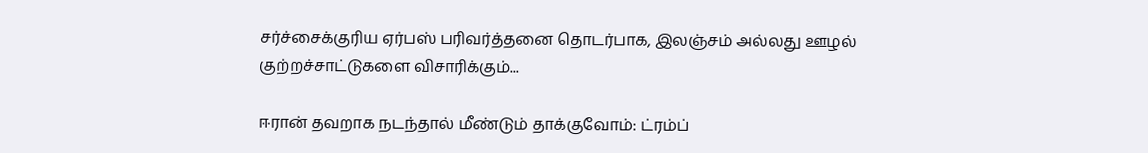சர்ச்சைக்குரிய ஏர்பஸ் பரிவர்த்தனை தொடர்பாக, இலஞ்சம் அல்லது ஊழல் குற்றச்சாட்டுகளை விசாரிக்கும்...

ஈரான் தவறாக நடந்தால் மீண்டும் தாக்குவோம்: ட்ரம்ப்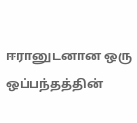ஈரானுடனான ஒரு ஒப்பந்தத்தின்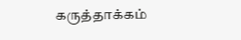கருத்தாக்கம்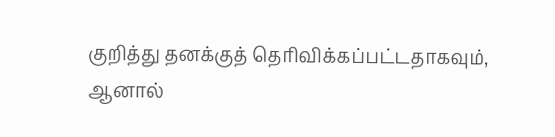குறித்து தனக்குத் தெரிவிக்கப்பட்டதாகவும், ஆனால்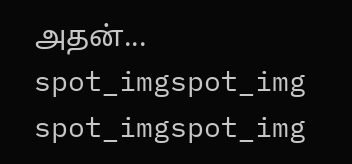அதன்...
spot_imgspot_img
spot_imgspot_img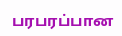பரபரப்பான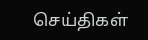செய்திகள்